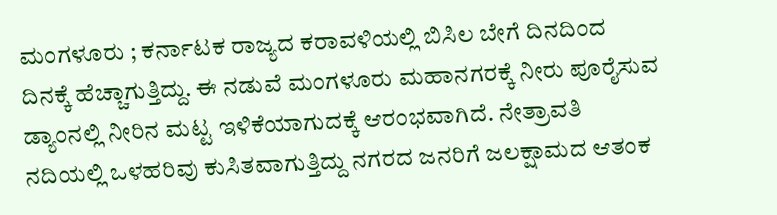ಮಂಗಳೂರು ; ಕರ್ನಾಟಕ ರಾಜ್ಯದ ಕರಾವಳಿಯಲ್ಲಿ ಬಿಸಿಲ ಬೇಗೆ ದಿನದಿಂದ ದಿನಕ್ಕೆ ಹೆಚ್ಚಾಗುತ್ತಿದ್ದು. ಈ ನಡುವೆ ಮಂಗಳೂರು ಮಹಾನಗರಕ್ಕೆ ನೀರು ಪೂರೈಸುವ ಡ್ಯಾಂನಲ್ಲಿ ನೀರಿನ ಮಟ್ಟ ಇಳಿಕೆಯಾಗುದಕ್ಕೆ ಆರಂಭವಾಗಿದೆ. ನೇತ್ರಾವತಿ ನದಿಯಲ್ಲಿ ಒಳಹರಿವು ಕುಸಿತವಾಗುತ್ತಿದ್ದು ನಗರದ ಜನರಿಗೆ ಜಲಕ್ಷಾಮದ ಆತಂಕ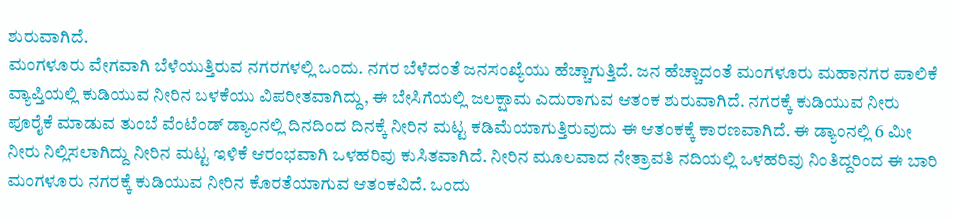ಶುರುವಾಗಿದೆ.
ಮಂಗಳೂರು ವೇಗವಾಗಿ ಬೆಳೆಯುತ್ತಿರುವ ನಗರಗಳಲ್ಲಿ ಒಂದು. ನಗರ ಬೆಳೆದಂತೆ ಜನಸಂಖ್ಯೆಯು ಹೆಚ್ಚಾಗುತ್ತಿದೆ. ಜನ ಹೆಚ್ಚಾದಂತೆ ಮಂಗಳೂರು ಮಹಾನಗರ ಪಾಲಿಕೆ ವ್ಯಾಪ್ತಿಯಲ್ಲಿ ಕುಡಿಯುವ ನೀರಿನ ಬಳಕೆಯು ವಿಪರೀತವಾಗಿದ್ದು, ಈ ಬೇಸಿಗೆಯಲ್ಲಿ ಜಲಕ್ಷಾಮ ಎದುರಾಗುವ ಆತಂಕ ಶುರುವಾಗಿದೆ. ನಗರಕ್ಕೆ ಕುಡಿಯುವ ನೀರು ಪೂರೈಕೆ ಮಾಡುವ ತುಂಬೆ ವೆಂಟೆಂಡ್ ಡ್ಯಾಂನಲ್ಲಿ ದಿನದಿಂದ ದಿನಕ್ಕೆ ನೀರಿನ ಮಟ್ಟ ಕಡಿಮೆಯಾಗುತ್ತಿರುವುದು ಈ ಆತಂಕಕ್ಕೆ ಕಾರಣವಾಗಿದೆ. ಈ ಡ್ಯಾಂನಲ್ಲಿ 6 ಮೀ ನೀರು ನಿಲ್ಲಿಸಲಾಗಿದ್ದು ನೀರಿನ ಮಟ್ಟ ಇಳಿಕೆ ಆರಂಭವಾಗಿ ಒಳಹರಿವು ಕುಸಿತವಾಗಿದೆ. ನೀರಿನ ಮೂಲವಾದ ನೇತ್ರಾವತಿ ನದಿಯಲ್ಲಿ ಒಳಹರಿವು ನಿಂತಿದ್ದರಿಂದ ಈ ಬಾರಿ ಮಂಗಳೂರು ನಗರಕ್ಕೆ ಕುಡಿಯುವ ನೀರಿನ ಕೊರತೆಯಾಗುವ ಆತಂಕವಿದೆ. ಒಂದು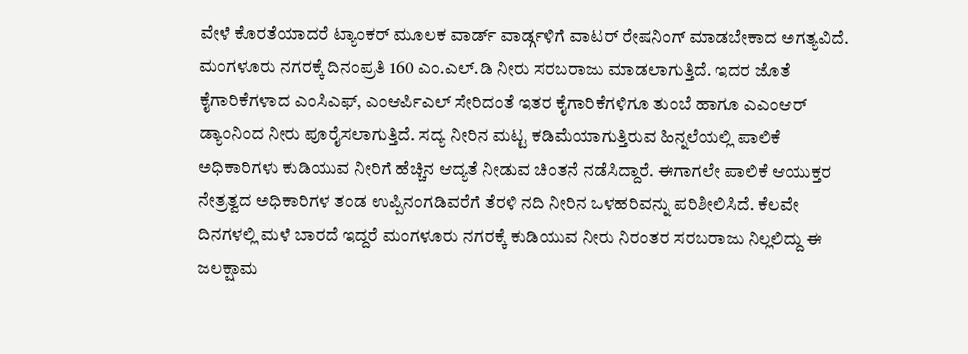ವೇಳೆ ಕೊರತೆಯಾದರೆ ಟ್ಯಾಂಕರ್ ಮೂಲಕ ವಾರ್ಡ್ ವಾರ್ಡ್ಗಳಿಗೆ ವಾಟರ್ ರೇಷನಿಂಗ್ ಮಾಡಬೇಕಾದ ಅಗತ್ಯವಿದೆ.
ಮಂಗಳೂರು ನಗರಕ್ಕೆ ದಿನಂಪ್ರತಿ 160 ಎಂ.ಎಲ್.ಡಿ ನೀರು ಸರಬರಾಜು ಮಾಡಲಾಗುತ್ತಿದೆ. ಇದರ ಜೊತೆ ಕೈಗಾರಿಕೆಗಳಾದ ಎಂಸಿಎಫ್, ಎಂಆರ್ಪಿಎಲ್ ಸೇರಿದಂತೆ ಇತರ ಕೈಗಾರಿಕೆಗಳಿಗೂ ತುಂಬೆ ಹಾಗೂ ಎಎಂಆರ್ ಡ್ಯಾಂನಿಂದ ನೀರು ಪೂರೈಸಲಾಗುತ್ತಿದೆ. ಸದ್ಯ ನೀರಿನ ಮಟ್ಟ ಕಡಿಮೆಯಾಗುತ್ತಿರುವ ಹಿನ್ನಲೆಯಲ್ಲಿ ಪಾಲಿಕೆ ಅಧಿಕಾರಿಗಳು ಕುಡಿಯುವ ನೀರಿಗೆ ಹೆಚ್ಚಿನ ಆದ್ಯತೆ ನೀಡುವ ಚಿಂತನೆ ನಡೆಸಿದ್ದಾರೆ. ಈಗಾಗಲೇ ಪಾಲಿಕೆ ಆಯುಕ್ತರ ನೇತ್ರತ್ವದ ಅಧಿಕಾರಿಗಳ ತಂಡ ಉಪ್ಪಿನಂಗಡಿವರೆಗೆ ತೆರಳಿ ನದಿ ನೀರಿನ ಒಳಹರಿವನ್ನು ಪರಿಶೀಲಿಸಿದೆ. ಕೆಲವೇ ದಿನಗಳಲ್ಲಿ ಮಳೆ ಬಾರದೆ ಇದ್ದರೆ ಮಂಗಳೂರು ನಗರಕ್ಕೆ ಕುಡಿಯುವ ನೀರು ನಿರಂತರ ಸರಬರಾಜು ನಿಲ್ಲಲಿದ್ದು ಈ ಜಲಕ್ಷಾಮ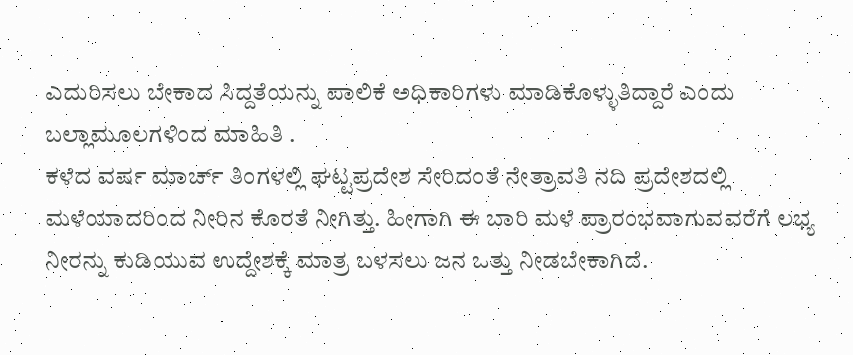ಎದುರಿಸಲು ಬೇಕಾದ ಸಿದ್ದತೆಯನ್ನು ಪಾಲಿಕೆ ಅಧಿಕಾರಿಗಳು ಮಾಡಿಕೊಳ್ಳುತಿದ್ದಾರೆ ಎಂದು ಬಲ್ಲಾಮೂಲಗಳಿಂದ ಮಾಹಿತಿ .
ಕಳೆದ ವರ್ಷ ಮಾರ್ಚ್ ತಿಂಗಳಲ್ಲಿ ಘಟ್ಟಪ್ರದೇಶ ಸೇರಿದಂತೆ ನೇತ್ರಾವತಿ ನದಿ ಪ್ರದೇಶದಲ್ಲಿ ಮಳೆಯಾದರಿಂದ ನೀರಿನ ಕೊರತೆ ನೀಗಿತ್ತು. ಹೀಗಾಗಿ ಈ ಬಾರಿ ಮಳೆ ಪ್ರಾರಂಭವಾಗುವವರೆಗೆ ಲಭ್ಯ ನೀರನ್ನು ಕುಡಿಯುವ ಉದ್ದೇಶಕ್ಕೆ ಮಾತ್ರ ಬಳಸಲು ಜನ ಒತ್ತು ನೀಡಬೇಕಾಗಿದೆ.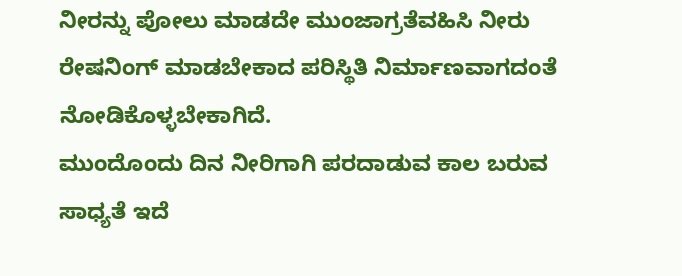ನೀರನ್ನು ಪೋಲು ಮಾಡದೇ ಮುಂಜಾಗ್ರತೆವಹಿಸಿ ನೀರು ರೇಷನಿಂಗ್ ಮಾಡಬೇಕಾದ ಪರಿಸ್ಥಿತಿ ನಿರ್ಮಾಣವಾಗದಂತೆ ನೋಡಿಕೊಳ್ಳಬೇಕಾಗಿದೆ.
ಮುಂದೊಂದು ದಿನ ನೀರಿಗಾಗಿ ಪರದಾಡುವ ಕಾಲ ಬರುವ ಸಾಧ್ಯತೆ ಇದೆ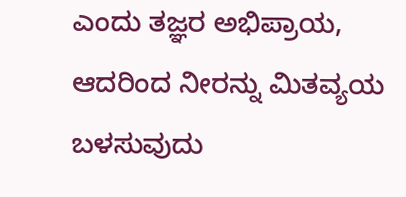ಎಂದು ತಜ್ಞರ ಅಭಿಪ್ರಾಯ, ಆದರಿಂದ ನೀರನ್ನು ಮಿತವ್ಯಯ ಬಳಸುವುದು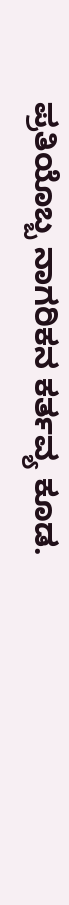ಪ್ರತಿಯೊಬ್ಬ ನಾಗರಿಕನ ಕರ್ತವ್ಯ ಕೂಡ.